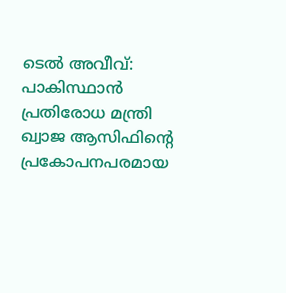ടെൽ അവീവ്: പാകിസ്ഥാൻ പ്രതിരോധ മന്ത്രി ഖ്വാജ ആസിഫിന്റെ പ്രകോപനപരമായ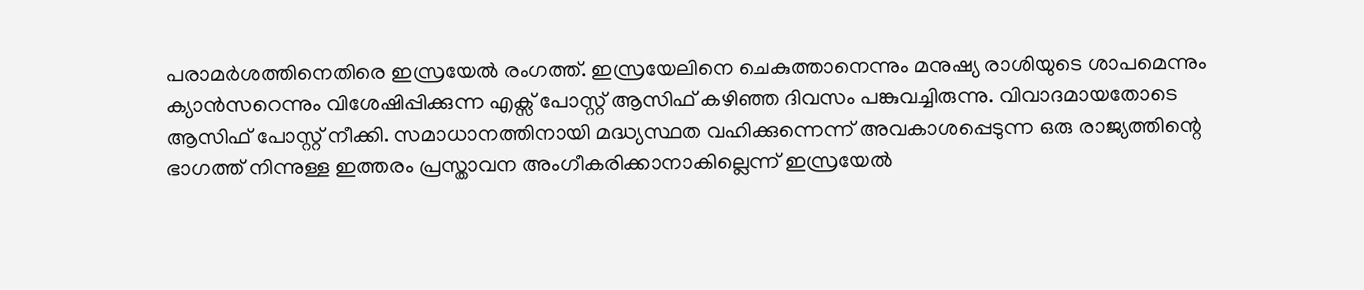പരാമർശത്തിനെതിരെ ഇസ്രയേൽ രംഗത്ത്. ഇസ്രയേലിനെ ചെകുത്താനെന്നും മനുഷ്യ രാശിയുടെ ശാപമെന്നും ക്യാൻസറെന്നും വിശേഷിപ്പിക്കുന്ന എക്സ് പോസ്റ്റ് ആസിഫ് കഴിഞ്ഞ ദിവസം പങ്കുവച്ചിരുന്നു. വിവാദമായതോടെ ആസിഫ് പോസ്റ്റ് നീക്കി. സമാധാനത്തിനായി മദ്ധ്യസ്ഥത വഹിക്കുന്നെന്ന് അവകാശപ്പെടുന്ന ഒരു രാജ്യത്തിന്റെ ഭാഗത്ത് നിന്നുള്ള ഇത്തരം പ്രസ്താവന അംഗീകരിക്കാനാകില്ലെന്ന് ഇസ്രയേൽ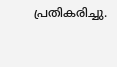പ്രതികരിച്ചു.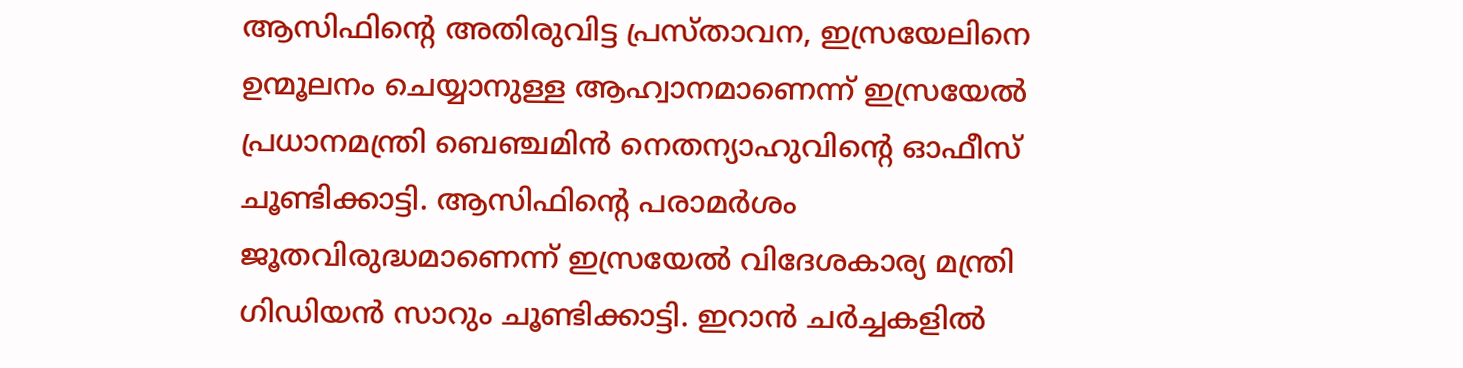ആസിഫിന്റെ അതിരുവിട്ട പ്രസ്താവന, ഇസ്രയേലിനെ ഉന്മൂലനം ചെയ്യാനുള്ള ആഹ്വാനമാണെന്ന് ഇസ്രയേൽ പ്രധാനമന്ത്രി ബെഞ്ചമിൻ നെതന്യാഹുവിന്റെ ഓഫീസ് ചൂണ്ടിക്കാട്ടി. ആസിഫിന്റെ പരാമർശം ജൂതവിരുദ്ധമാണെന്ന് ഇസ്രയേൽ വിദേശകാര്യ മന്ത്രി ഗിഡിയൻ സാറും ചൂണ്ടിക്കാട്ടി. ഇറാൻ ചർച്ചകളിൽ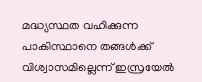മദ്ധ്യസ്ഥത വഹിക്കുന്ന പാകിസ്ഥാനെ തങ്ങൾക്ക് വിശ്വാസമില്ലെന്ന് ഇസ്രയേൽ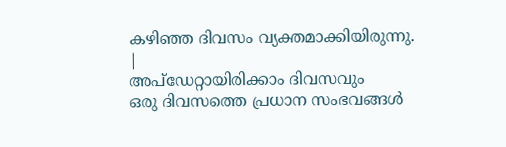കഴിഞ്ഞ ദിവസം വ്യക്തമാക്കിയിരുന്നു.
|
അപ്ഡേറ്റായിരിക്കാം ദിവസവും
ഒരു ദിവസത്തെ പ്രധാന സംഭവങ്ങൾ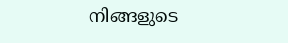നിങ്ങളുടെ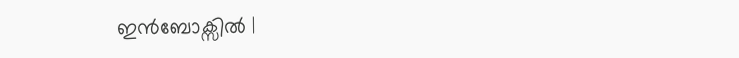ഇൻബോക്സിൽ |